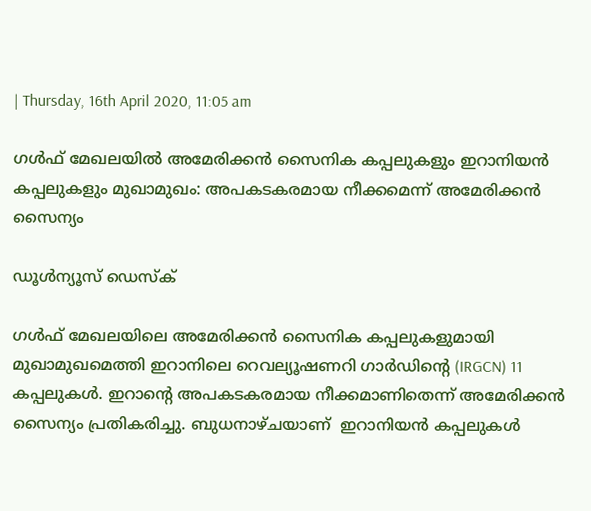| Thursday, 16th April 2020, 11:05 am

ഗള്‍ഫ് മേഖലയില്‍ അമേരിക്കന്‍ സൈനിക കപ്പലുകളും ഇറാനിയന്‍ കപ്പലുകളും മുഖാമുഖം: അപകടകരമായ നീക്കമെന്ന് അമേരിക്കന്‍ സൈന്യം

ഡൂള്‍ന്യൂസ് ഡെസ്‌ക്

ഗള്‍ഫ് മേഖലയിലെ അമേരിക്കന്‍ സൈനിക കപ്പലുകളുമായി മുഖാമുഖമെത്തി ഇറാനിലെ റെവല്യൂഷണറി ഗാര്‍ഡിന്റെ (IRGCN) 11 കപ്പലുകള്‍. ഇറാന്റെ അപകടകരമായ നീക്കമാണിതെന്ന് അമേരിക്കന്‍ സൈന്യം പ്രതികരിച്ചു. ബുധനാഴ്ചയാണ്  ഇറാനിയന്‍ കപ്പലുകള്‍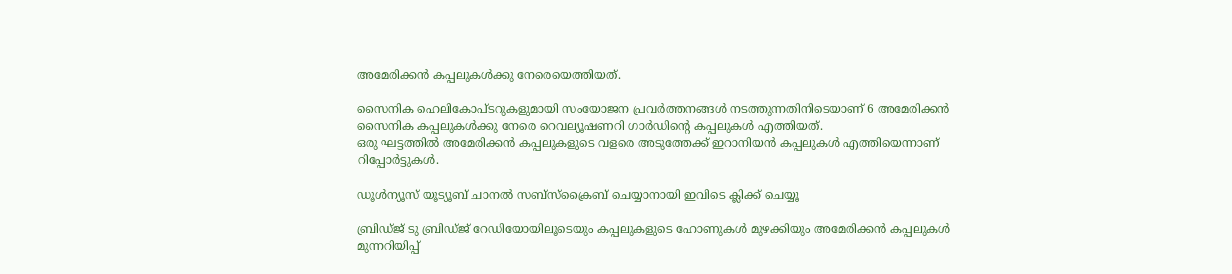അമേരിക്കന്‍ കപ്പലുകള്‍ക്കു നേരെയെത്തിയത്.

സൈനിക ഹെലികോപ്ടറുകളുമായി സംയോജന പ്രവര്‍ത്തനങ്ങള്‍ നടത്തുന്നതിനിടെയാണ് 6 അമേരിക്കന്‍ സൈനിക കപ്പലുകള്‍ക്കു നേരെ റെവല്യൂഷണറി ഗാര്‍ഡിന്റെ കപ്പലുകള്‍ എത്തിയത്.
ഒരു ഘട്ടത്തില്‍ അമേരിക്കന്‍ കപ്പലുകളുടെ വളരെ അടുത്തേക്ക് ഇറാനിയന്‍ കപ്പലുകള്‍ എത്തിയെന്നാണ് റിപ്പോര്‍ട്ടുകള്‍.

ഡൂൾന്യൂസ് യൂട്യൂബ് ചാനൽ സബ്സ്ക്രൈബ് ചെയ്യാനായി ഇവിടെ ക്ലിക്ക് ചെയ്യൂ

ബ്രിഡ്ജ് ടു ബ്രിഡ്ജ് റേഡിയോയിലൂടെയും കപ്പലുകളുടെ ഹോണുകള്‍ മുഴക്കിയും അമേരിക്കന്‍ കപ്പലുകള്‍ മുന്നറിയിപ്പ്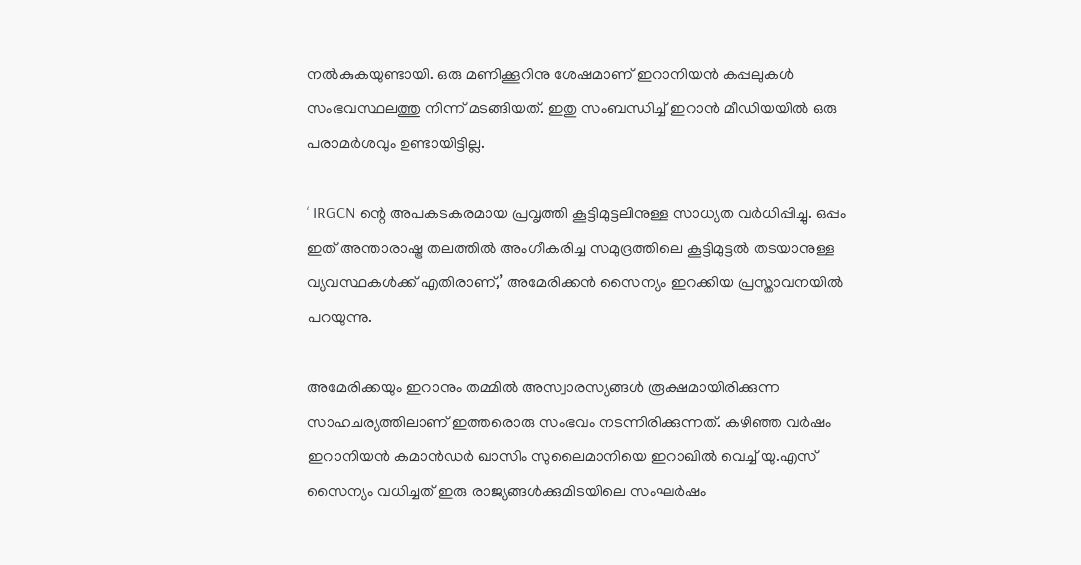നല്‍കുകയുണ്ടായി. ഒരു മണിക്കൂറിനു ശേഷമാണ് ഇറാനിയന്‍ കപ്പലുകള്‍ സംഭവസ്ഥലത്തു നിന്ന് മടങ്ങിയത്. ഇതു സംബന്ധിച്ച് ഇറാന്‍ മീഡിയയില്‍ ഒരു പരാമര്‍ശവും ഉണ്ടായിട്ടില്ല.

‘ IRGCN ന്റെ അപകടകരമായ പ്രവൃത്തി കൂട്ടിമുട്ടലിനുള്ള സാധ്യത വര്‍ധിപ്പിച്ചു. ഒപ്പം ഇത് അന്താരാഷ്ട്ര തലത്തില്‍ അംഗീകരിച്ച സമുദ്രത്തിലെ കൂട്ടിമുട്ടല്‍ തടയാനുള്ള വ്യവസ്ഥകള്‍ക്ക് എതിരാണ്,’ അമേരിക്കന്‍ സൈന്യം ഇറക്കിയ പ്രസ്താവനയില്‍ പറയുന്നു.

അമേരിക്കയും ഇറാനും തമ്മില്‍ അസ്വാരസ്യങ്ങള്‍ രൂക്ഷമായിരിക്കുന്ന സാഹചര്യത്തിലാണ് ഇത്തരൊരു സംഭവം നടന്നിരിക്കുന്നത്. കഴിഞ്ഞ വര്‍ഷം ഇറാനിയന്‍ കമാന്‍ഡര്‍ ഖാസിം സുലൈമാനിയെ ഇറാഖില്‍ വെച്ച് യു.എസ് സൈന്യം വധിച്ചത് ഇരു രാജ്യങ്ങള്‍ക്കുമിടയിലെ സംഘര്‍ഷം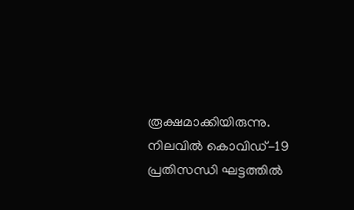രൂക്ഷമാക്കിയിരുന്നു. നിലവില്‍ കൊവിഡ്-19 പ്രതിസന്ധി ഘട്ടത്തില്‍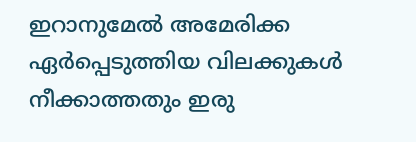ഇറാനുമേല്‍ അമേരിക്ക ഏര്‍പ്പെടുത്തിയ വിലക്കുകള്‍ നീക്കാത്തതും ഇരു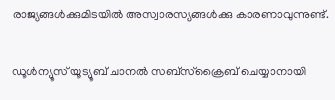രാജ്യങ്ങള്‍ക്കുമിടയില്‍ അസ്വാരസ്യങ്ങള്‍ക്കു കാരണാവുന്നുണ്ട്.

ഡൂൾന്യൂസ് യൂട്യൂബ് ചാനൽ സബ്സ്ക്രൈബ് ചെയ്യാനായി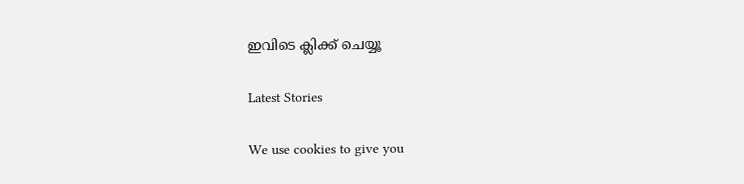ഇവിടെ ക്ലിക്ക് ചെയ്യൂ

Latest Stories

We use cookies to give you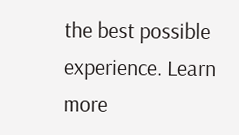the best possible experience. Learn more